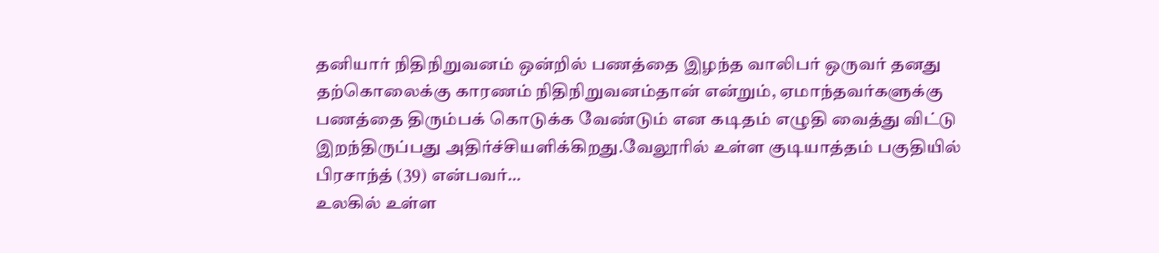தனியார் நிதிநிறுவனம் ஒன்றில் பணத்தை இழந்த வாலிபர் ஒருவர் தனது தற்கொலைக்கு காரணம் நிதிநிறுவனம்தான் என்றும், ஏமாந்தவர்களுக்கு பணத்தை திரும்பக் கொடுக்க வேண்டும் என கடிதம் எழுதி வைத்து விட்டு இறந்திருப்பது அதிர்ச்சியளிக்கிறது.வேலூரில் உள்ள குடியாத்தம் பகுதியில் பிரசாந்த் (39) என்பவர்…
உலகில் உள்ள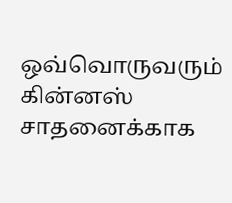ஒவ்வொருவரும் கின்னஸ் சாதனைக்காக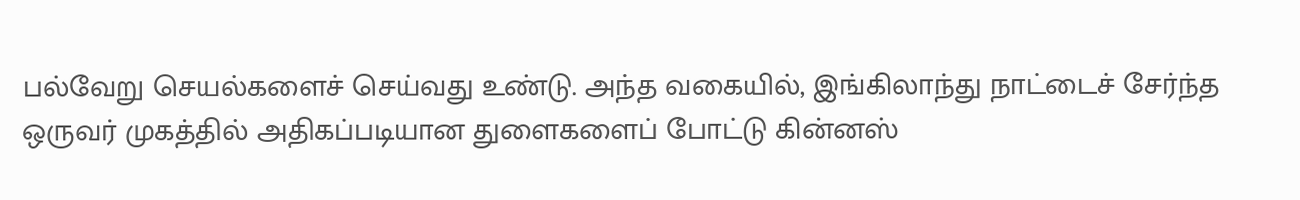பல்வேறு செயல்களைச் செய்வது உண்டு. அந்த வகையில், இங்கிலாந்து நாட்டைச் சேர்ந்த ஒருவர் முகத்தில் அதிகப்படியான துளைகளைப் போட்டு கின்னஸ்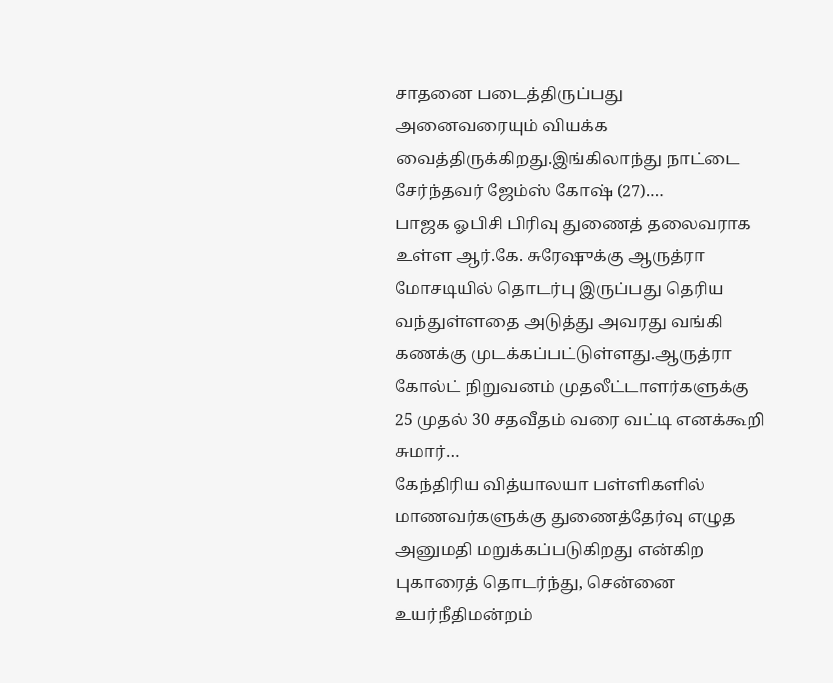சாதனை படைத்திருப்பது அனைவரையும் வியக்க வைத்திருக்கிறது.இங்கிலாந்து நாட்டை சேர்ந்தவர் ஜேம்ஸ் கோஷ் (27).…
பாஜக ஓபிசி பிரிவு துணைத் தலைவராக உள்ள ஆர்.கே. சுரேஷுக்கு ஆருத்ரா மோசடியில் தொடர்பு இருப்பது தெரிய வந்துள்ளதை அடுத்து அவரது வங்கி கணக்கு முடக்கப்பட்டுள்ளது.ஆருத்ரா கோல்ட் நிறுவனம் முதலீட்டாளர்களுக்கு 25 முதல் 30 சதவீதம் வரை வட்டி எனக்கூறி சுமார்…
கேந்திரிய வித்யாலயா பள்ளிகளில் மாணவர்களுக்கு துணைத்தேர்வு எழுத அனுமதி மறுக்கப்படுகிறது என்கிற புகாரைத் தொடர்ந்து, சென்னை உயர்நீதிமன்றம்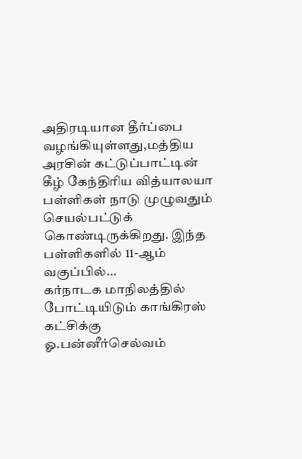அதிரடியான தீர்ப்பை வழங்கியுள்ளது,மத்திய அரசின் கட்டுப்பாட்டின் கீழ் கேந்திரிய வித்யாலயா பள்ளிகள் நாடு முழுவதும் செயல்பட்டுக் கொண்டிருக்கிறது. இந்த பள்ளிகளில் 11-ஆம் வகுப்பில்…
கர்நாடக மாநிலத்தில் போட்டியிடும் காங்கிரஸ் கட்சிக்கு ஓ.பன்னீர்செல்வம்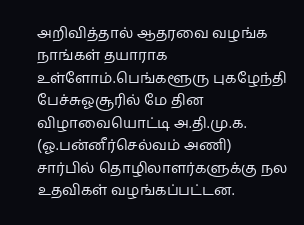அறிவித்தால் ஆதரவை வழங்க நாங்கள் தயாராக உள்ளோம்.பெங்களூரு புகழேந்தி பேச்சுஓசூரில் மே தின விழாவையொட்டி அ.தி.மு.க. (ஓ.பன்னீர்செல்வம் அணி) சார்பில் தொழிலாளர்களுக்கு நல உதவிகள் வழங்கப்பட்டன.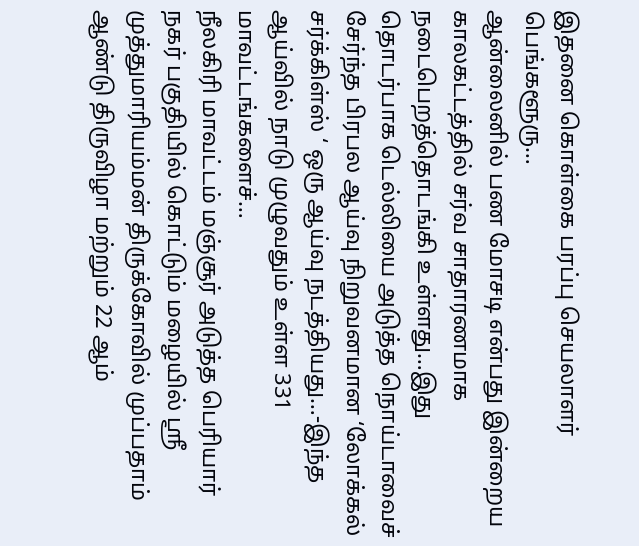இதனை கொள்கை பரப்பு செயலாளர் பெங்களூரு…
ஆன்லைனில் பண மோசடி என்பது இன்றைய காலகட்டத்தில் சர்வ சாதாரணமாக நடைபெறத்தொடங்கி உள்ளது…இது தொடர்பாக டெல்லியை அடுத்த நொய்டாவைச் சேர்ந்த பிரபல ஆய்வு நிறுவனமான ‘லோக்கல் சர்க்கிள்ஸ் ‘ ஒரு ஆய்வு நடத்தியது…-இந்த ஆய்வில் நாடு முழுவதும் உள்ள 331 மாவட்டங்களைச்…
நீலகிரி மாவட்டம் மஞ்சூர் அடுத்த பெரியார் நகர் பகுதியில் கொட்டும் மழையில் ஸ்ரீ முத்துமாரியம்மன் திருக்கோவில் முப்பதாம் ஆண்டு திருவிழா மற்றும் 22 ஆம்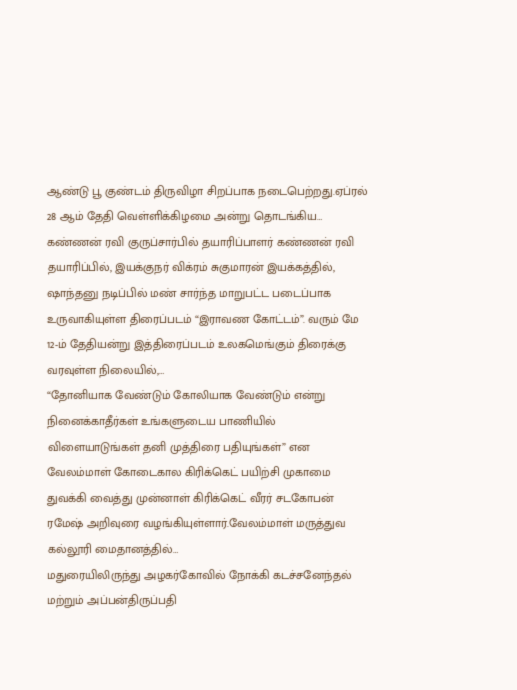ஆண்டு பூ குண்டம் திருவிழா சிறப்பாக நடைபெற்றது.ஏப்ரல் 28 ஆம் தேதி வெள்ளிக்கிழமை அன்று தொடங்கிய…
கண்ணன் ரவி குருப்சார்பில் தயாரிப்பாளர் கண்ணன் ரவி தயாரிப்பில், இயக்குநர் விக்ரம் சுகுமாரன் இயக்கத்தில், ஷாந்தனு நடிப்பில் மண் சார்ந்த மாறுபட்ட படைப்பாக உருவாகியுள்ள திரைப்படம் “இராவண கோட்டம்”. வரும் மே 12-ம் தேதியன்று இத்திரைப்படம் உலகமெங்கும் திரைக்கு வரவுள்ள நிலையில்,…
“தோனியாக வேண்டும் கோலியாக வேண்டும் என்று நினைக்காதீர்கள் உங்களுடைய பாணியில் விளையாடுங்கள் தனி முத்திரை பதியுங்கள்” என வேலம்மாள் கோடைகால கிரிக்கெட் பயிற்சி முகாமை துவக்கி வைத்து முன்னாள் கிரிக்கெட் வீரர் சடகோபன் ரமேஷ் அறிவுரை வழங்கியுள்ளார்.வேலம்மாள் மருத்துவ கல்லூரி மைதானத்தில்…
மதுரையிலிருந்து அழகர்கோவில் நோக்கி கடச்சனேந்தல் மற்றும் அப்பன்திருப்பதி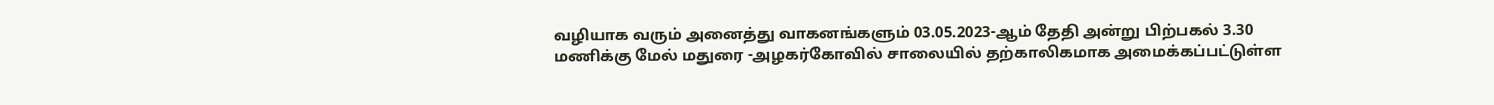வழியாக வரும் அனைத்து வாகனங்களும் 03.05.2023-ஆம் தேதி அன்று பிற்பகல் 3.30 மணிக்கு மேல் மதுரை -அழகர்கோவில் சாலையில் தற்காலிகமாக அமைக்கப்பட்டுள்ள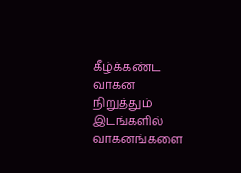கீழ்க்கண்ட வாகன நிறுத்தும் இடங்களில் வாகனங்களை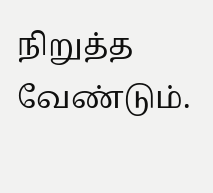நிறுத்த வேண்டும்.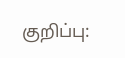குறிப்பு: